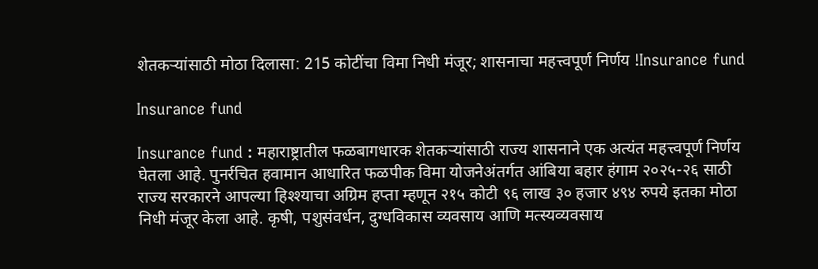शेतकऱ्यांसाठी मोठा दिलासा: 215 कोटींचा विमा निधी मंजूर; शासनाचा महत्त्वपूर्ण निर्णय !Insurance fund

Insurance fund

Insurance fund : महाराष्ट्रातील फळबागधारक शेतकऱ्यांसाठी राज्य शासनाने एक अत्यंत महत्त्वपूर्ण निर्णय घेतला आहे. पुनर्रचित हवामान आधारित फळपीक विमा योजनेअंतर्गत आंबिया बहार हंगाम २०२५-२६ साठी राज्य सरकारने आपल्या हिश्श्याचा अग्रिम हप्ता म्हणून २१५ कोटी ९६ लाख ३० हजार ४९४ रुपये इतका मोठा निधी मंजूर केला आहे. कृषी, पशुसंवर्धन, दुग्धविकास व्यवसाय आणि मत्स्यव्यवसाय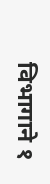विभागाने १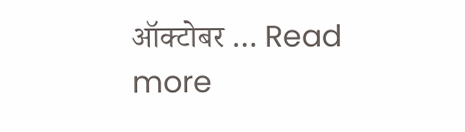ऑक्टोबर … Read more